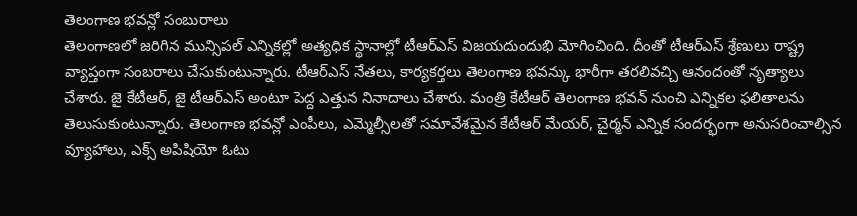తెలంగాణ భవన్లో సంబురాలు
తెలంగాణలో జరిగిన మున్సిపల్ ఎన్నికల్లో అత్యధిక స్థానాల్లో టీఆర్ఎస్ విజయదుందుభి మోగించింది. దీంతో టీఆర్ఎస్ శ్రేణులు రాష్ట్ర వ్యాప్తంగా సంబరాలు చేసుకుంటున్నారు. టీఆర్ఎస్ నేతలు, కార్యకర్తలు తెలంగాణ భవన్కు భారీగా తరలివచ్చి ఆనందంతో నృత్యాలు చేశారు. జై కేటీఆర్, జై టీఆర్ఎస్ అంటూ పెద్ద ఎత్తున నినాదాలు చేశారు. మంత్రి కేటీఆర్ తెలంగాణ భవన్ నుంచి ఎన్నికల ఫలితాలను తెలుసుకుంటున్నారు. తెలంగాణ భవన్లో ఎంపీలు, ఎమ్మెల్సీలతో సమావేశమైన కేటీఆర్ మేయర్, చైర్మన్ ఎన్నిక సందర్భంగా అనుసరించాల్సిన వ్యూహాలు, ఎక్స్ అపిషియో ఓటు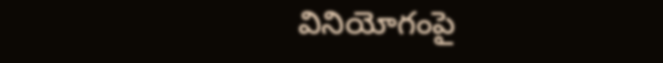వినియోగంపై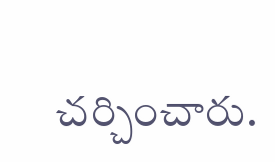చర్చించారు.